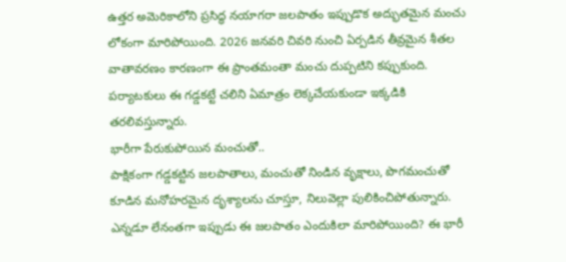ఉత్తర అమెరికాలోని ప్రసిద్ధ నయాగరా జలపాతం ఇప్పుడొక అద్భుతమైన మంచు లోకంగా మారిపోయింది. 2026 జనవరి చివరి నుంచి ఏర్పడిన తీవ్రమైన శీతల వాతావరణం కారణంగా ఈ ప్రాంతమంతా మంచు దుప్పటిని కప్పుకుంది. పర్యాటకులు ఈ గడ్డకట్టే చలిని ఏమాత్రం లెక్కచేయకుండా ఇక్కడికి తరలివస్తున్నారు.
భారీగా పేరుకుపోయిన మంచుతో..
పాక్షికంగా గడ్డకట్టిన జలపాతాలు, మంచుతో నిండిన వృక్షాలు, పొగమంచుతో కూడిన మనోహరమైన దృశ్యాలను చూస్తూ, నిలువెల్లా పులికించిపోతున్నారు. ఎన్నడూ లేనంతగా ఇప్పుడు ఈ జలపాతం ఎందుకిలా మారిపోయింది? ఈ భారీ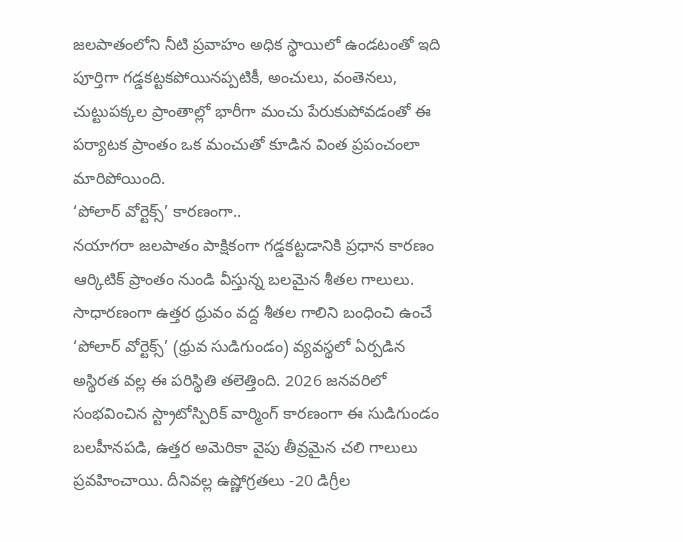జలపాతంలోని నీటి ప్రవాహం అధిక స్థాయిలో ఉండటంతో ఇది పూర్తిగా గడ్డకట్టకపోయినప్పటికీ, అంచులు, వంతెనలు, చుట్టుపక్కల ప్రాంతాల్లో భారీగా మంచు పేరుకుపోవడంతో ఈ పర్యాటక ప్రాంతం ఒక మంచుతో కూడిన వింత ప్రపంచంలా మారిపోయింది.
‘పోలార్ వోర్టెక్స్’ కారణంగా..
నయాగరా జలపాతం పాక్షికంగా గడ్డకట్టడానికి ప్రధాన కారణం ఆర్కిటిక్ ప్రాంతం నుండి వీస్తున్న బలమైన శీతల గాలులు. సాధారణంగా ఉత్తర ధ్రువం వద్ద శీతల గాలిని బంధించి ఉంచే ‘పోలార్ వోర్టెక్స్’ (ధ్రువ సుడిగుండం) వ్యవస్థలో ఏర్పడిన అస్థిరత వల్ల ఈ పరిస్థితి తలెత్తింది. 2026 జనవరిలో సంభవించిన స్ట్రాటోస్పిరిక్ వార్మింగ్ కారణంగా ఈ సుడిగుండం బలహీనపడి, ఉత్తర అమెరికా వైపు తీవ్రమైన చలి గాలులు ప్రవహించాయి. దీనివల్ల ఉష్ణోగ్రతలు -20 డిగ్రీల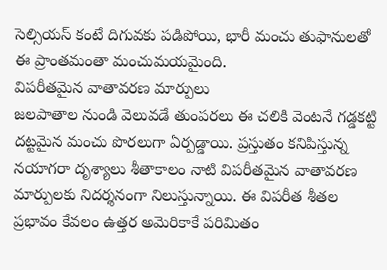సెల్సియస్ కంటే దిగువకు పడిపోయి, భారీ మంచు తుఫానులతో ఈ ప్రాంతమంతా మంచుమయమైంది.
విపరీతమైన వాతావరణ మార్పులు
జలపాతాల నుండి వెలువడే తుంపరలు ఈ చలికి వెంటనే గడ్డకట్టి దట్టమైన మంచు పొరలుగా ఏర్పడ్డాయి. ప్రస్తుతం కనిపిస్తున్న నయాగరా దృశ్యాలు శీతాకాలం నాటి విపరీతమైన వాతావరణ మార్పులకు నిదర్శనంగా నిలుస్తున్నాయి. ఈ విపరీత శీతల ప్రభావం కేవలం ఉత్తర అమెరికాకే పరిమితం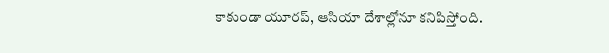కాకుండా యూరప్, ఆసియా దేశాల్లోనూ కనిపిస్తోంది.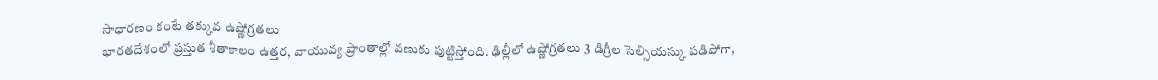సాధారణం కంటే తక్కువ ఉష్ణోగ్రతలు
భారతదేశంలో ప్రస్తుత శీతాకాలం ఉత్తర, వాయువ్య ప్రాంతాల్లో వణుకు పుట్టిస్తోంది. ఢిల్లీలో ఉష్ణోగ్రతలు 3 డిగ్రీల సెల్సియస్కు పడిపోగా,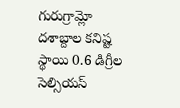గురుగ్రామ్లో దశాబ్దాల కనిష్ట స్థాయి 0.6 డిగ్రీల సెల్సియస్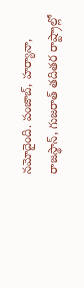నమోదైంది. పంజాబ్, హర్యానా, రాజస్థాన్, గుజరాత్ తదితర రాష్ట్రాల్లో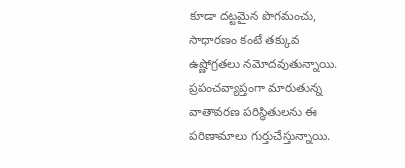కూడా దట్టమైన పొగమంచు, సాధారణం కంటే తక్కువ ఉష్ణోగ్రతలు నమోదవుతున్నాయి. ప్రపంచవ్యాప్తంగా మారుతున్న వాతావరణ పరిస్థితులను ఈ పరిణామాలు గుర్తుచేస్తున్నాయి.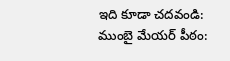ఇది కూడా చదవండి: ముంబై మేయర్ పీఠం: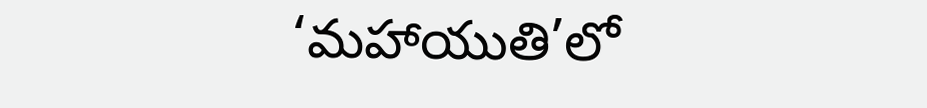‘మహాయుతి’లో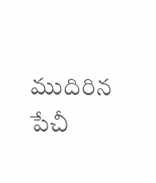ముదిరిన పేచీ